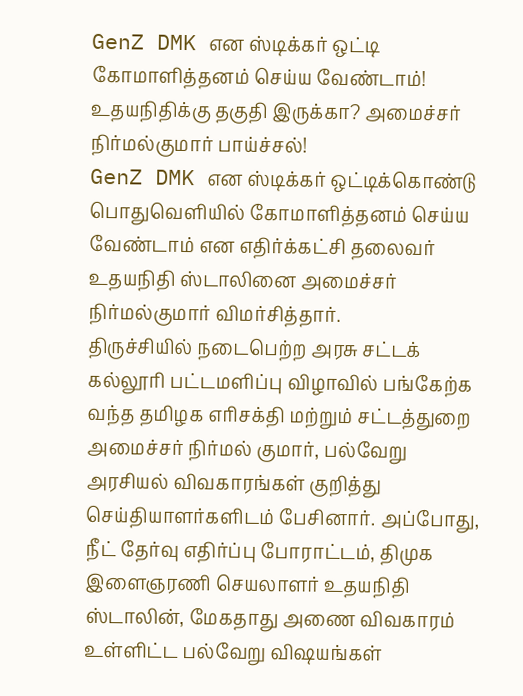GenZ DMK என ஸ்டிக்கர் ஒட்டி கோமாளித்தனம் செய்ய வேண்டாம்! உதயநிதிக்கு தகுதி இருக்கா? அமைச்சர் நிர்மல்குமார் பாய்ச்சல்!
GenZ DMK என ஸ்டிக்கர் ஒட்டிக்கொண்டு பொதுவெளியில் கோமாளித்தனம் செய்ய வேண்டாம் என எதிர்க்கட்சி தலைவர் உதயநிதி ஸ்டாலினை அமைச்சர் நிர்மல்குமார் விமர்சித்தார்.
திருச்சியில் நடைபெற்ற அரசு சட்டக் கல்லூரி பட்டமளிப்பு விழாவில் பங்கேற்க வந்த தமிழக எரிசக்தி மற்றும் சட்டத்துறை அமைச்சர் நிர்மல் குமார், பல்வேறு அரசியல் விவகாரங்கள் குறித்து செய்தியாளர்களிடம் பேசினார். அப்போது, நீட் தேர்வு எதிர்ப்பு போராட்டம், திமுக இளைஞரணி செயலாளர் உதயநிதி ஸ்டாலின், மேகதாது அணை விவகாரம் உள்ளிட்ட பல்வேறு விஷயங்கள்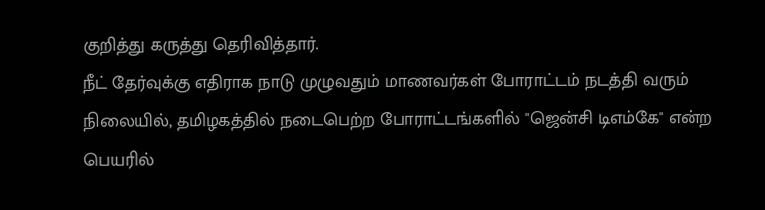குறித்து கருத்து தெரிவித்தார்.
நீட் தேர்வுக்கு எதிராக நாடு முழுவதும் மாணவர்கள் போராட்டம் நடத்தி வரும் நிலையில், தமிழகத்தில் நடைபெற்ற போராட்டங்களில் "ஜென்சி டிஎம்கே" என்ற பெயரில்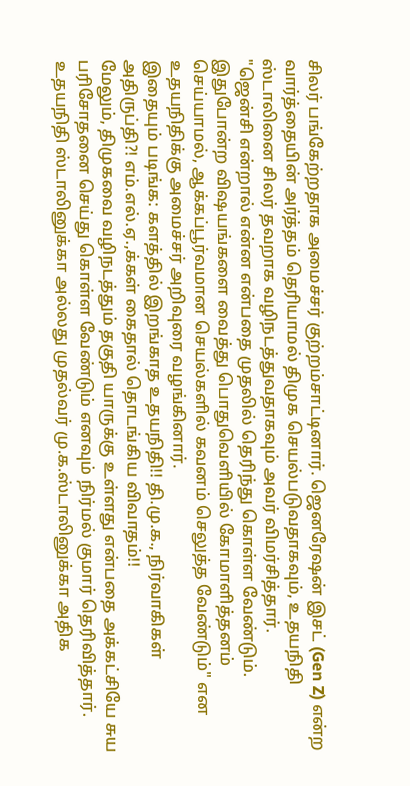சிலர் பங்கேற்றதாக அமைச்சர் குற்றம்சாட்டினார். ஜெனரேஷன் இசட் (Gen Z) என்ற வார்த்தையின் அர்த்தம் தெரியாமல் திமுக செயல்படுவதாகவும், உதயநிதி ஸ்டாலினை சிலர் தவறாக வழிநடத்துவதாகவும் அவர் விமர்சித்தார்.
"ஜென்சி என்றால் என்ன என்பதை முதலில் தெரிந்து கொள்ள வேண்டும். இதுபோன்ற விஷயங்களை வைத்து பொதுவெளியில் கோமாளித்தனம் செய்யாமல், ஆக்கப்பூர்வமான செயல்களில் கவனம் செலுத்த வேண்டும்" என உதயநிதிக்கு அமைச்சர் அறிவுரை வழங்கினார்.
இதையும் படிங்க: களத்தில் இறங்காத உதயநிதி!! தி.மு.க., நிர்வாகிகள் அதிருப்தி?! எம்.எல்.ஏ.,க்கள் கைதால் தொடங்கிய விவாதம்!!
மேலும், திமுகவை வழிநடத்தும் தகுதி யாருக்கு உள்ளது என்பதை அக்கட்சியே சுய பரிசோதனை செய்து கொள்ள வேண்டும் எனவும் நிர்மல் குமார் தெரிவித்தார். உதயநிதி ஸ்டாலினுக்கா அல்லது முதல்வர் மு.க.ஸ்டாலினுக்கா அதிக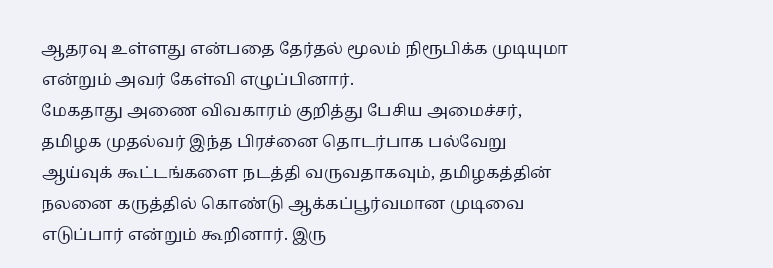ஆதரவு உள்ளது என்பதை தேர்தல் மூலம் நிரூபிக்க முடியுமா என்றும் அவர் கேள்வி எழுப்பினார்.
மேகதாது அணை விவகாரம் குறித்து பேசிய அமைச்சர், தமிழக முதல்வர் இந்த பிரச்னை தொடர்பாக பல்வேறு ஆய்வுக் கூட்டங்களை நடத்தி வருவதாகவும், தமிழகத்தின் நலனை கருத்தில் கொண்டு ஆக்கப்பூர்வமான முடிவை எடுப்பார் என்றும் கூறினார். இரு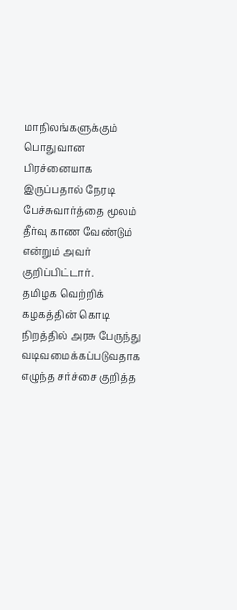மாநிலங்களுக்கும் பொதுவான பிரச்னையாக இருப்பதால் நேரடி பேச்சுவார்த்தை மூலம் தீர்வு காண வேண்டும் என்றும் அவர் குறிப்பிட்டார்.
தமிழக வெற்றிக் கழகத்தின் கொடி நிறத்தில் அரசு பேருந்து வடிவமைக்கப்படுவதாக எழுந்த சர்ச்சை குறித்த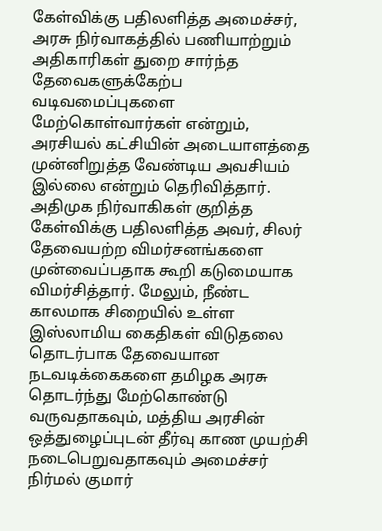கேள்விக்கு பதிலளித்த அமைச்சர், அரசு நிர்வாகத்தில் பணியாற்றும் அதிகாரிகள் துறை சார்ந்த தேவைகளுக்கேற்ப வடிவமைப்புகளை மேற்கொள்வார்கள் என்றும், அரசியல் கட்சியின் அடையாளத்தை முன்னிறுத்த வேண்டிய அவசியம் இல்லை என்றும் தெரிவித்தார்.
அதிமுக நிர்வாகிகள் குறித்த கேள்விக்கு பதிலளித்த அவர், சிலர் தேவையற்ற விமர்சனங்களை முன்வைப்பதாக கூறி கடுமையாக விமர்சித்தார். மேலும், நீண்ட காலமாக சிறையில் உள்ள இஸ்லாமிய கைதிகள் விடுதலை தொடர்பாக தேவையான நடவடிக்கைகளை தமிழக அரசு தொடர்ந்து மேற்கொண்டு வருவதாகவும், மத்திய அரசின் ஒத்துழைப்புடன் தீர்வு காண முயற்சி நடைபெறுவதாகவும் அமைச்சர் நிர்மல் குமார்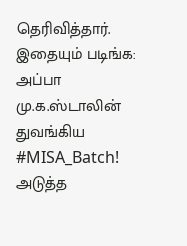தெரிவித்தார்.
இதையும் படிங்க: அப்பா மு.க.ஸ்டாலின் துவங்கிய #MISA_Batch! அடுத்த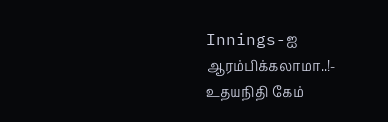Innings-ஐ ஆரம்பிக்கலாமா..!- உதயநிதி கேம்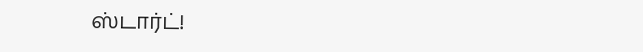ஸ்டார்ட்!